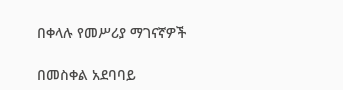በቀላሉ የመሥሪያ ማገናኛዎች

በመስቀል አደባባይ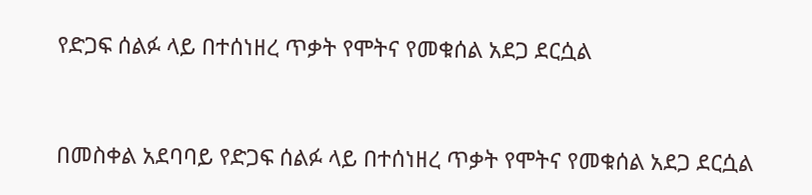የድጋፍ ሰልፉ ላይ በተሰነዘረ ጥቃት የሞትና የመቁሰል አደጋ ደርሷል


በመስቀል አደባባይ የድጋፍ ሰልፉ ላይ በተሰነዘረ ጥቃት የሞትና የመቁሰል አደጋ ደርሷል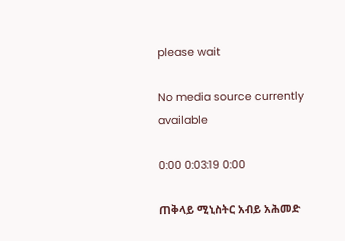please wait

No media source currently available

0:00 0:03:19 0:00

ጠቅላይ ሚኒስትር አብይ አሕመድ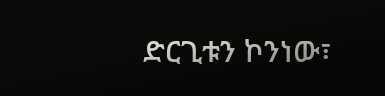ድርጊቱን ኮንነው፣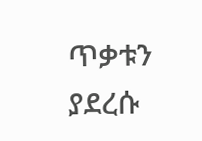ጥቃቱን ያደረሱ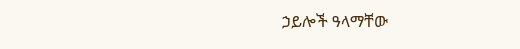ኃይሎች ዓላማቸው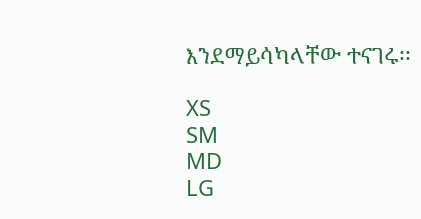እንደማይሳካላቸው ተናገሩ፡፡

XS
SM
MD
LG